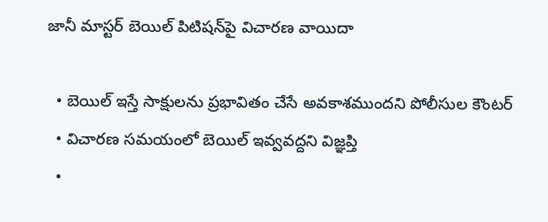జానీ మాస్టర్ బెయిల్ పిటిషన్‌పై విచారణ వాయిదా

  • బెయిల్ ఇస్తే సాక్షులను ప్రభావితం చేసే అవకాశముందని పోలీసుల కౌంటర్
  • విచారణ సమయంలో బెయిల్ ఇవ్వవద్దని విజ్ఞప్తి
  •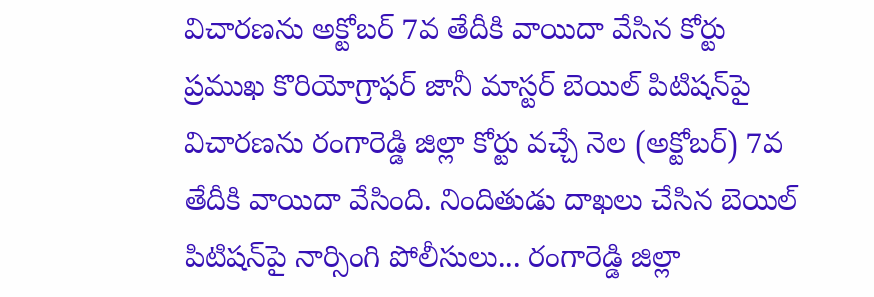విచారణను అక్టోబర్ 7వ తేదీకి వాయిదా వేసిన కోర్టు
ప్రముఖ కొరియోగ్రాఫర్ జానీ మాస్టర్ బెయిల్ పిటిషన్‌పై విచారణను రంగారెడ్డి జిల్లా కోర్టు వచ్చే నెల (అక్టోబర్) 7వ తేదీకి వాయిదా వేసింది. నిందితుడు దాఖలు చేసిన బెయిల్ పిటిషన్‌పై నార్సింగి పోలీసులు... రంగారెడ్డి జిల్లా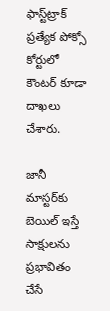ఫాస్ట్‌ట్రాక్ ప్రత్యేక పోక్సో కోర్టులో కౌంటర్ కూడా దాఖలు చేశారు.

జానీ మాస్టర్‌కు బెయిల్ ఇస్తే సాక్షులను ప్రభావితం చేసే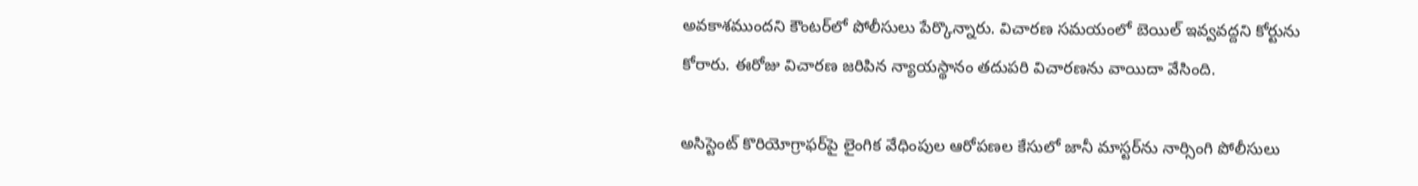అవకాశముందని కౌంటర్‌లో పోలీసులు పేర్కొన్నారు. విచారణ సమయంలో బెయిల్ ఇవ్వవద్దని కోర్టును కోరారు. ఈరోజు విచారణ జరిపిన న్యాయస్థానం తదుపరి విచారణను వాయిదా వేసింది.

అసిస్టెంట్ కొరియోగ్రాఫర్‌పై లైంగిక వేధింపుల ఆరోపణల కేసులో జానీ మాస్టర్‌ను నార్సింగి పోలీసులు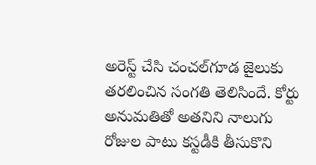అరెస్ట్ చేసి చంచల్‌గూడ జైలుకు తరలించిన సంగతి తెలిసిందే. కోర్టు అనుమతితో అతనిని నాలుగు రోజుల పాటు కస్టడీకి తీసుకొని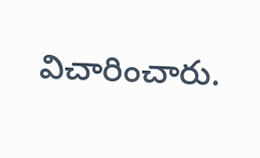విచారించారు.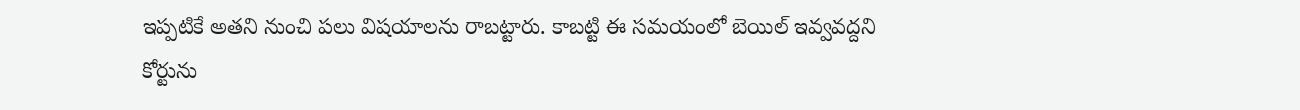ఇప్పటికే అతని నుంచి పలు విషయాలను రాబట్టారు. కాబట్టి ఈ సమయంలో బెయిల్ ఇవ్వవద్దని కోర్టును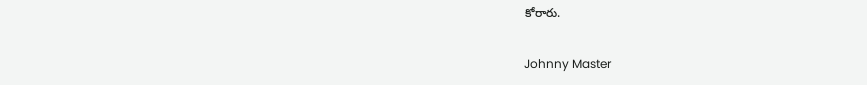కోరారు.

Johnny Master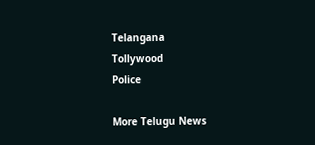Telangana
Tollywood
Police

More Telugu News